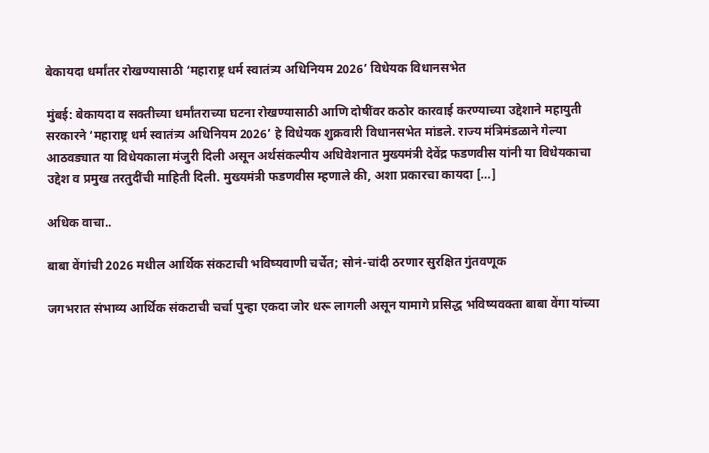बेकायदा धर्मांतर रोखण्यासाठी ‘महाराष्ट्र धर्म स्वातंत्र्य अधिनियम 2026’ विधेयक विधानसभेत

मुंबई: बेकायदा व सक्तीच्या धर्मांतराच्या घटना रोखण्यासाठी आणि दोषींवर कठोर कारवाई करण्याच्या उद्देशाने महायुती सरकारने ‘महाराष्ट्र धर्म स्वातंत्र्य अधिनियम 2026’ हे विधेयक शुक्रवारी विधानसभेत मांडले. राज्य मंत्रिमंडळाने गेल्या आठवड्यात या विधेयकाला मंजुरी दिली असून अर्थसंकल्पीय अधिवेशनात मुख्यमंत्री देवेंद्र फडणवीस यांनी या विधेयकाचा उद्देश व प्रमुख तरतुदींची माहिती दिली. मुख्यमंत्री फडणवीस म्हणाले की, अशा प्रकारचा कायदा […]

अधिक वाचा..

बाबा वेंगांची 2026 मधील आर्थिक संकटाची भविष्यवाणी चर्चेत; सोनं-चांदी ठरणार सुरक्षित गुंतवणूक

जगभरात संभाव्य आर्थिक संकटाची चर्चा पुन्हा एकदा जोर धरू लागली असून यामागे प्रसिद्ध भविष्यवक्ता बाबा वेंगा यांच्या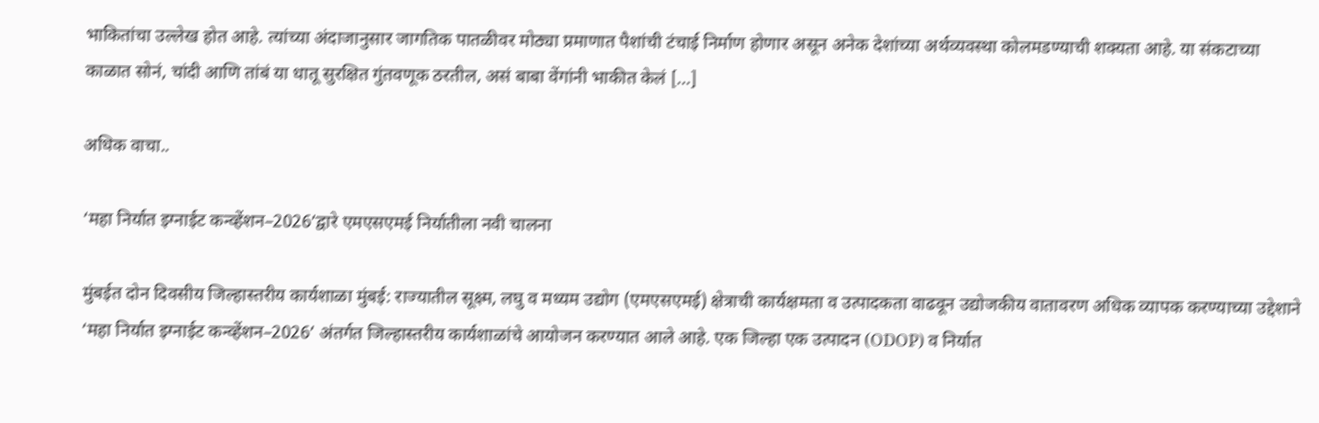भाकितांचा उल्लेख होत आहे. त्यांच्या अंदाजानुसार जागतिक पातळीवर मोठ्या प्रमाणात पैशांची टंचाई निर्माण होणार असून अनेक देशांच्या अर्थव्यवस्था कोलमडण्याची शक्यता आहे. या संकटाच्या काळात सोनं, चांदी आणि तांबं या धातू सुरक्षित गुंतवणूक ठरतील, असं बाबा वेंगांनी भाकीत केलं […]

अधिक वाचा..

‘महा निर्यात इग्नाईट कन्व्हेंशन–2026’द्वारे एमएसएमई निर्यातीला नवी चालना

मुंबईत दोन दिवसीय जिल्हास्तरीय कार्यशाळा मुंबई: राज्यातील सूक्ष्म, लघु व मध्यम उद्योग (एमएसएमई) क्षेत्राची कार्यक्षमता व उत्पादकता वाढवून उद्योजकीय वातावरण अधिक व्यापक करण्याच्या उद्देशाने ‘महा निर्यात इग्नाईट कन्व्हेंशन–2026’ अंतर्गत जिल्हास्तरीय कार्यशाळांचे आयोजन करण्यात आले आहे. एक जिल्हा एक उत्पादन (ODOP) व निर्यात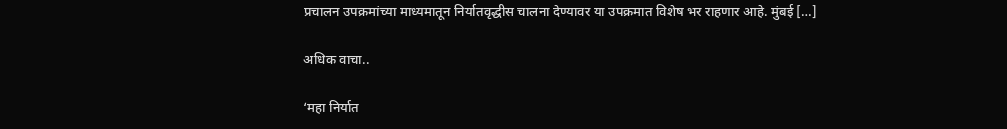प्रचालन उपक्रमांच्या माध्यमातून निर्यातवृद्धीस चालना देण्यावर या उपक्रमात विशेष भर राहणार आहे. मुंबई […]

अधिक वाचा..

‘महा निर्यात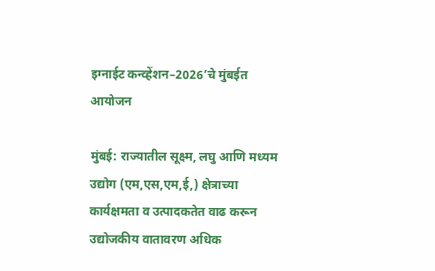इग्नाईट कन्व्हेंशन–2026’चे मुंबईत आयोजन

मुंबई: राज्यातील सूक्ष्म, लघु आणि मध्यम उद्योग (एम,एस,एम,ई,) क्षेत्राच्या कार्यक्षमता व उत्पादकतेत वाढ करून उद्योजकीय वातावरण अधिक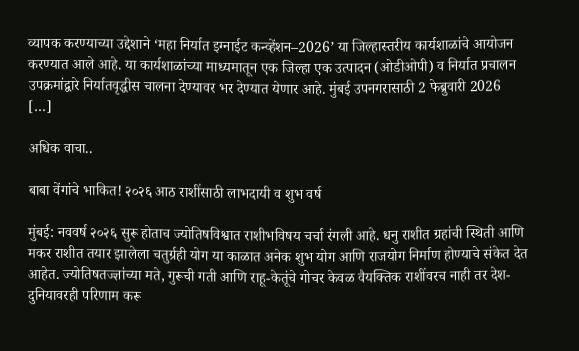व्यापक करण्याच्या उद्देशाने ‘महा निर्यात इग्नाईट कन्व्हेंशन–2026’ या जिल्हास्तरीय कार्यशाळांचे आयोजन करण्यात आले आहे. या कार्यशाळांच्या माध्यमातून एक जिल्हा एक उत्पादन (ओडीओपी) व निर्यात प्रचालन उपक्रमांद्वारे निर्यातवृद्धीस चालना देण्यावर भर देण्यात येणार आहे. मुंबई उपनगरासाठी 2 फेब्रुवारी 2026 […]

अधिक वाचा..

बाबा वेंगांचे भाकित! २०२६ आठ राशींसाठी लाभदायी व शुभ वर्ष

मुंबई: नववर्ष २०२६ सुरू होताच ज्योतिषविश्वात राशीभविषय चर्चा रंगली आहे. धनु राशीत ग्रहांची स्थिती आणि मकर राशीत तयार झालेला चतुर्ग्रही योग या काळात अनेक शुभ योग आणि राजयोग निर्माण होण्याचे संकेत देत आहेत. ज्योतिषतज्ज्ञांच्या मते, गुरूची गती आणि राहू-केतूंचे गोचर केवळ वैयक्तिक राशींवरच नाही तर देश-दुनियावरही परिणाम करू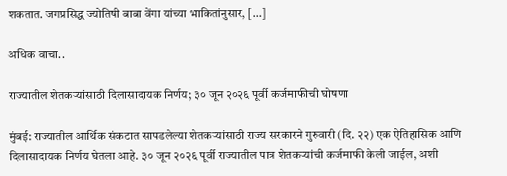शकतात. जगप्रसिद्ध ज्योतिषी बाबा वेंगा यांच्या भाकितांनुसार, […]

अधिक वाचा..

राज्यातील शेतकऱ्यांसाठी दिलासादायक निर्णय; ३० जून २०२६ पूर्वी कर्जमाफीची घोषणा

मुंबई: राज्यातील आर्थिक संकटात सापडलेल्या शेतकऱ्यांसाठी राज्य सरकारने गुरुवारी (दि. २२) एक ऐतिहासिक आणि दिलासादायक निर्णय घेतला आहे. ३० जून २०२६ पूर्वी राज्यातील पात्र शेतकऱ्यांची कर्जमाफी केली जाईल, अशी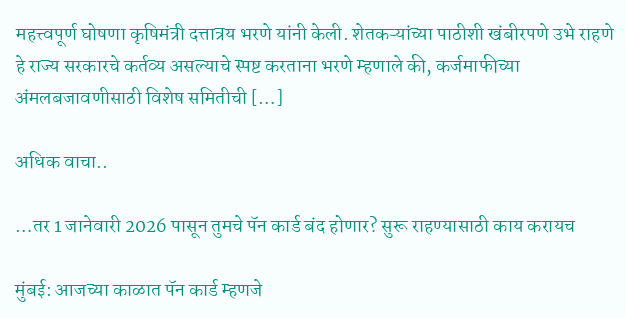महत्त्वपूर्ण घोषणा कृषिमंत्री दत्तात्रय भरणे यांनी केली. शेतकऱ्यांच्या पाठीशी खंबीरपणे उभे राहणे हे राज्य सरकारचे कर्तव्य असल्याचे स्पष्ट करताना भरणे म्हणाले की, कर्जमाफीच्या अंमलबजावणीसाठी विशेष समितीची […]

अधिक वाचा..

…तर 1 जानेवारी 2026 पासून तुमचे पॅन कार्ड बंद होणार? सुरू राहण्यासाठी काय करायच

मुंबई: आजच्या काळात पॅन कार्ड म्हणजे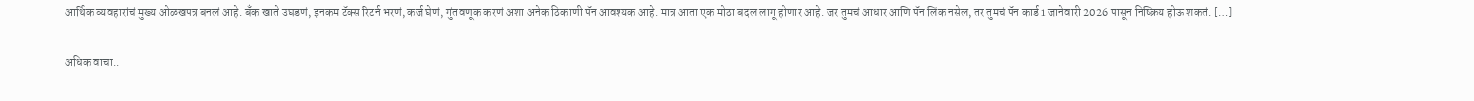आर्थिक व्यवहारांचं मुख्य ओळखपत्र बनलं आहे. बँक खाते उघडणं, इनकम टॅक्स रिटर्न भरणं, कर्ज घेणं, गुंतवणूक करणं अशा अनेक ठिकाणी पॅन आवश्यक आहे. मात्र आता एक मोठा बदल लागू होणार आहे. जर तुमचं आधार आणि पॅन लिंक नसेल, तर तुमचं पॅन कार्ड 1 जानेवारी 2026 पासून निष्क्रिय होऊ शकतं. […]

अधिक वाचा..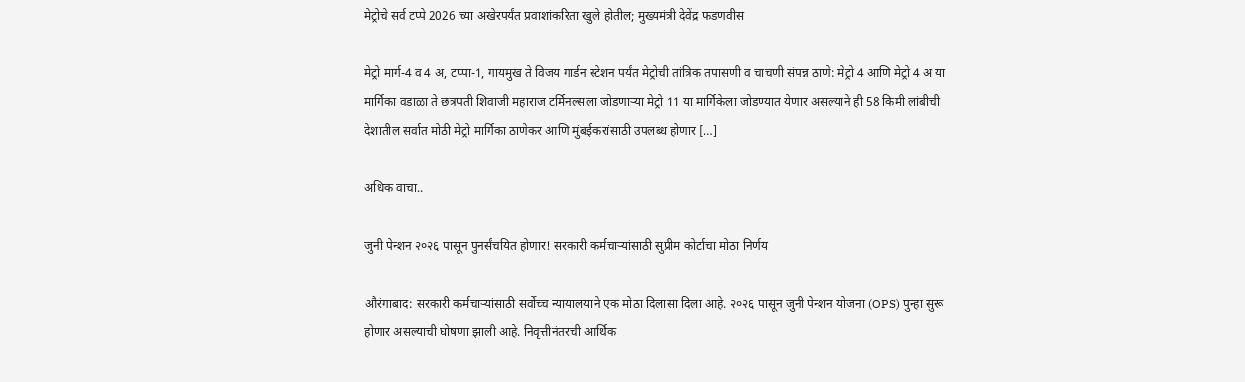मेट्रोचे सर्व टप्पे 2026 च्या अखेरपर्यंत प्रवाशांकरिता खुले होतील; मुख्यमंत्री देवेंद्र फडणवीस

मेट्रो मार्ग-4 व 4 अ, टप्पा-1, गायमुख ते विजय गार्डन स्टेशन पर्यंत मेट्रोची तांत्रिक तपासणी व चाचणी संपन्न ठाणे: मेट्रो 4 आणि मेट्रो 4 अ या मार्गिका वडाळा ते छत्रपती शिवाजी महाराज टर्मिनल्सला जोडणाऱ्या मेट्रो 11 या मार्गिकेला जोडण्यात येणार असल्याने ही 58 किमी लांबीची देशातील सर्वात मोठी मेट्रो मार्गिका ठाणेकर आणि मुंबईकरांसाठी उपलब्ध होणार […]

अधिक वाचा..

जुनी पेन्शन २०२६ पासून पुनर्संचयित होणार! सरकारी कर्मचाऱ्यांसाठी सुप्रीम कोर्टाचा मोठा निर्णय

औरंगाबाद: सरकारी कर्मचाऱ्यांसाठी सर्वोच्च न्यायालयाने एक मोठा दिलासा दिला आहे. २०२६ पासून जुनी पेन्शन योजना (OPS) पुन्हा सुरू होणार असल्याची घोषणा झाली आहे. निवृत्तीनंतरची आर्थिक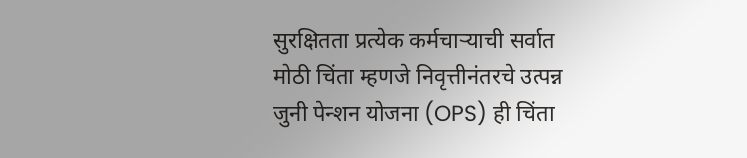सुरक्षितता प्रत्येक कर्मचाऱ्याची सर्वात मोठी चिंता म्हणजे निवृत्तीनंतरचे उत्पन्न जुनी पेन्शन योजना (OPS) ही चिंता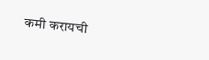कमी करायची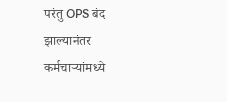परंतु OPS बंद झाल्यानंतर कर्मचाऱ्यांमध्ये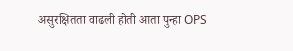असुरक्षितता वाढली होती आता पुन्हा OPS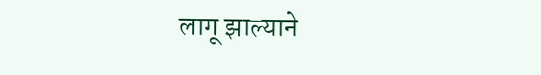लागू झाल्याने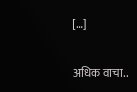[…]

अधिक वाचा..